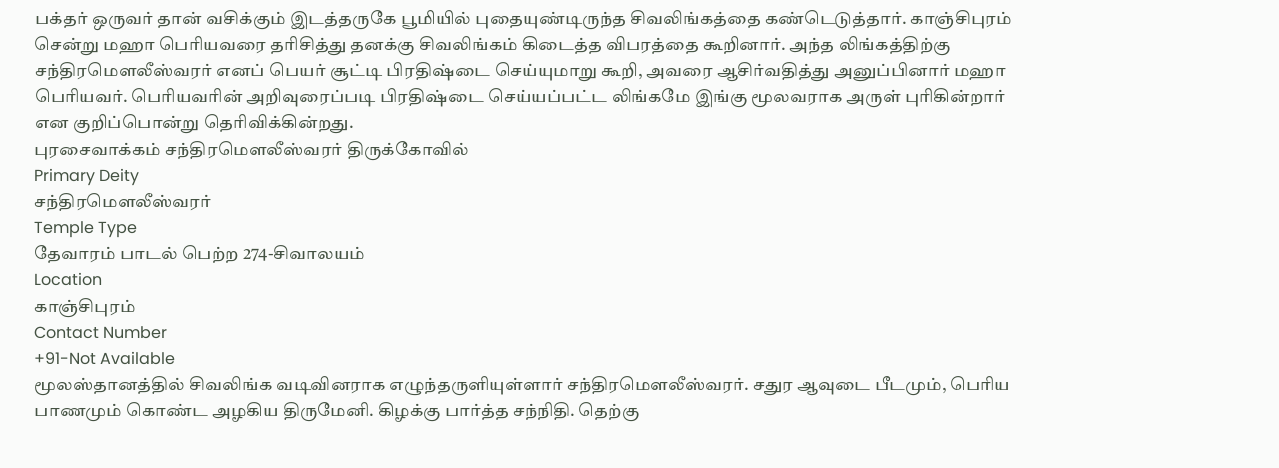பக்தர் ஒருவர் தான் வசிக்கும் இடத்தருகே பூமியில் புதையுண்டிருந்த சிவலிங்கத்தை கண்டெடுத்தார். காஞ்சிபுரம் சென்று மஹா பெரியவரை தரிசித்து தனக்கு சிவலிங்கம் கிடைத்த விபரத்தை கூறினார். அந்த லிங்கத்திற்கு சந்திரமௌலீஸ்வரர் எனப் பெயர் சூட்டி பிரதிஷ்டை செய்யுமாறு கூறி, அவரை ஆசிர்வதித்து அனுப்பினார் மஹா பெரியவர். பெரியவரின் அறிவுரைப்படி பிரதிஷ்டை செய்யப்பட்ட லிங்கமே இங்கு மூலவராக அருள் புரிகின்றார் என குறிப்பொன்று தெரிவிக்கின்றது.
புரசைவாக்கம் சந்திரமௌலீஸ்வரர் திருக்கோவில்
Primary Deity
சந்திரமௌலீஸ்வரர்
Temple Type
தேவாரம் பாடல் பெற்ற 274-சிவாலயம்
Location
காஞ்சிபுரம்
Contact Number
+91-Not Available
மூலஸ்தானத்தில் சிவலிங்க வடிவினராக எழுந்தருளியுள்ளார் சந்திரமௌலீஸ்வரர். சதுர ஆவுடை பீடமும், பெரிய பாணமும் கொண்ட அழகிய திருமேனி. கிழக்கு பார்த்த சந்நிதி. தெற்கு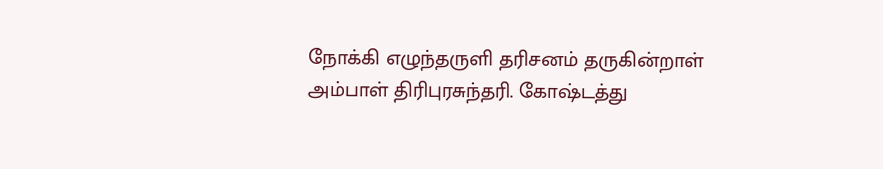நோக்கி எழுந்தருளி தரிசனம் தருகின்றாள் அம்பாள் திரிபுரசுந்தரி. கோஷ்டத்து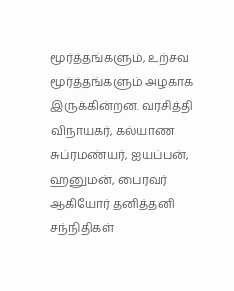மூர்த்தங்களும், உற்சவ மூர்த்தங்களும் அழகாக இருக்கின்றன. வரசித்தி விநாயகர், கல்யாண சுப்ரமண்யர், ஐயப்பன், ஹனுமன், பைரவர் ஆகியோர் தனித்தனி சந்நிதிகள்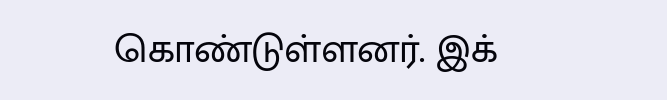கொண்டுள்ளனர். இக்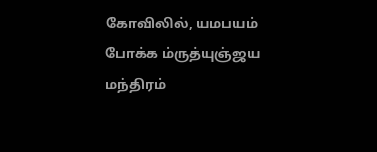கோவிலில், யமபயம் போக்க ம்ருத்யுஞ்ஜய மந்திரம்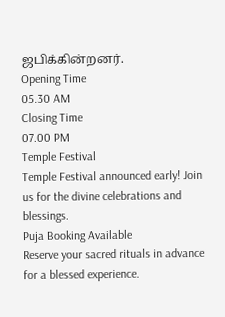ஜபிக்கின்றனர்.
Opening Time
05.30 AM
Closing Time
07.00 PM
Temple Festival
Temple Festival announced early! Join us for the divine celebrations and blessings.
Puja Booking Available
Reserve your sacred rituals in advance for a blessed experience.